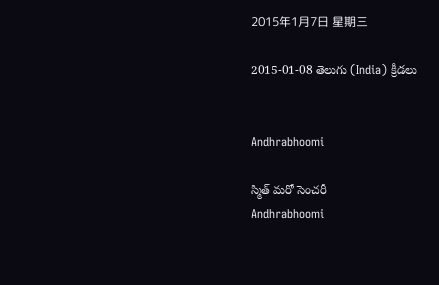2015年1月7日 星期三

2015-01-08 తెలుగు (India) క్రీడలు


Andhrabhoomi

స్మిత్ మరో సెంచరీ
Andhrabhoomi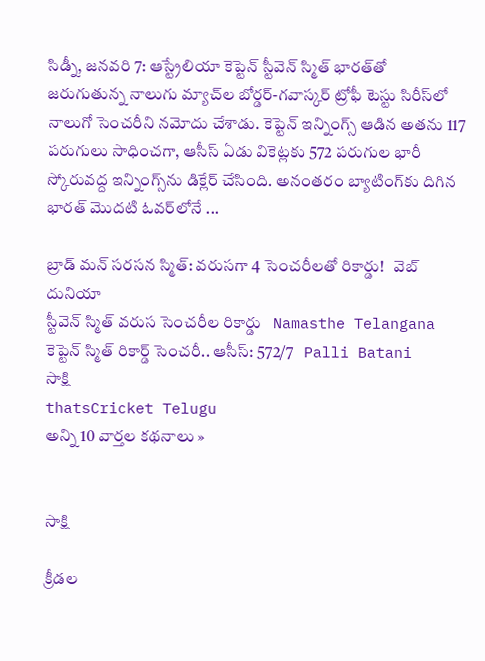సిడ్నీ, జనవరి 7: ఆస్ట్రేలియా కెప్టెన్ స్టీవెన్ స్మిత్ భారత్‌తో జరుగుతున్న నాలుగు మ్యాచ్‌ల బోర్డర్-గవాస్కర్ ట్రోఫీ టెస్టు సిరీస్‌లో నాలుగో సెంచరీని నమోదు చేశాడు. కెప్టెన్ ఇన్నింగ్స్ ఆడిన అతను 117 పరుగులు సాధించగా, ఆసీస్ ఏడు వికెట్లకు 572 పరుగుల భారీ స్కోరువద్ద ఇన్నింగ్స్‌ను డిక్లేర్ చేసింది. అనంతరం బ్యాటింగ్‌కు దిగిన భారత్ మొదటి ఓవర్‌లోనే ...

బ్రాడ్ మన్ సరసన స్మిత్: వరుసగా 4 సెంచరీలతో రికార్డు!   వెబ్ దునియా
స్టీవెన్ స్మిత్ వరుస సెంచరీల రికార్డు   Namasthe Telangana
కెప్టెన్ స్మిత్ రికార్డ్ సెంచరీ.. ఆసీస్: 572/7   Palli Batani
సాక్షి
thatsCricket Telugu
అన్ని 10 వార్తల కథనాలు »


సాక్షి

క్రీడల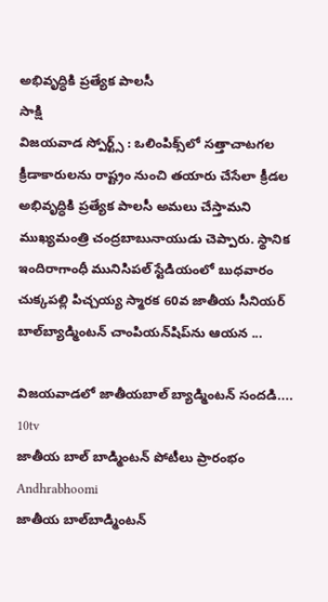అభివృద్ధికి ప్రత్యేక పాలసీ
సాక్షి
విజయవాడ స్పోర్ట్స్ : ఒలింపిక్స్‌లో సత్తాచాటగల క్రీడాకారులను రాష్ట్రం నుంచి తయారు చేసేలా క్రీడల అభివృద్ధికి ప్రత్యేక పాలసీ అమలు చేస్తామని ముఖ్యమంత్రి చంద్రబాబునాయుడు చెప్పారు. స్థానిక ఇందిరాగాంధీ మునిసిపల్ స్టేడియంలో బుధవారం చుక్కపల్లి పిచ్చయ్య స్మారక 60వ జాతీయ సీనియర్ బాల్‌బ్యాడ్మింటన్ చాంపియన్‌షిప్‌ను ఆయన ...

విజయవాడలో జాతీయబాల్ బ్యాడ్మింటన్ సందడి....   10tv
జాతీయ బాల్ బాడ్మింటన్ పోటీలు ప్రారంభం   Andhrabhoomi
జాతీయ బాల్‌బాడ్మింటన్‌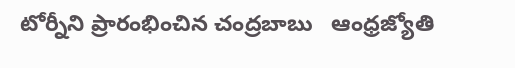టోర్నీని ప్రారంభించిన చంద్రబాబు   ఆంధ్రజ్యోతి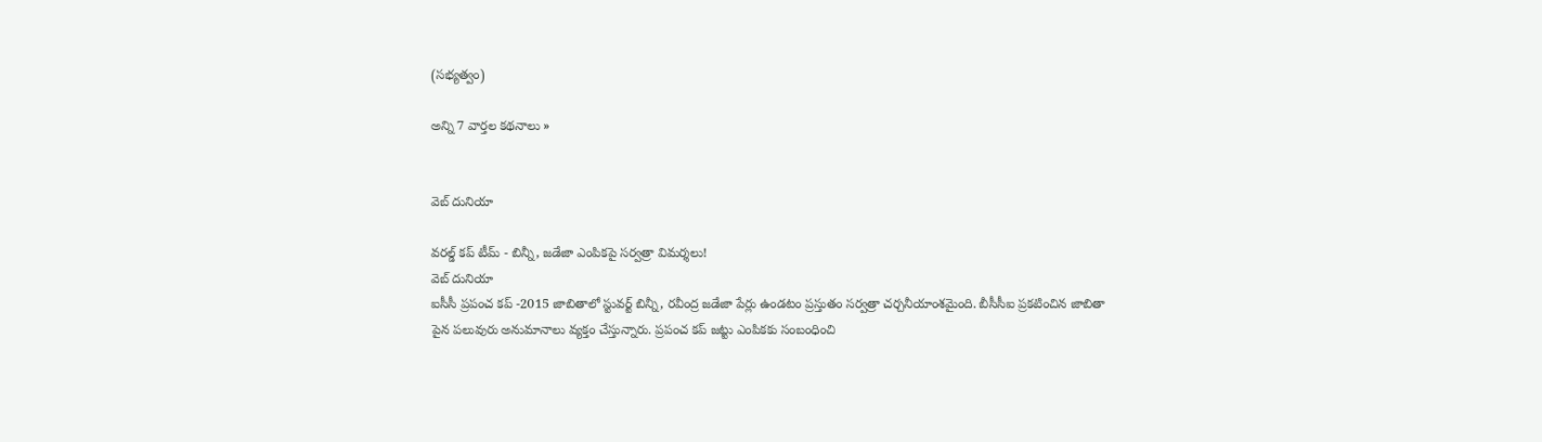(సభ్యత్వం)

అన్ని 7 వార్తల కథనాలు »


వెబ్ దునియా

వరల్డ్ కప్ టీమ్ - బిన్నీ, జడేజా ఎంపికపై సర్వత్రా విమర్శలు!
వెబ్ దునియా
ఐసీసీ ప్రపంచ కప్ -2015 జాబితాలో స్టువర్ట్ బిన్నీ, రవీంద్ర జడేజా పేర్లు ఉండటం ప్రస్తుతం సర్వత్రా చర్చనీయాంశమైంది. బీసీసీఐ ప్రకటించిన జాబితా పైన పలువురు అనుమానాలు వ్యక్తం చేస్తున్నారు. ప్రపంచ కప్ జట్టు ఎంపికకు సంబంధించి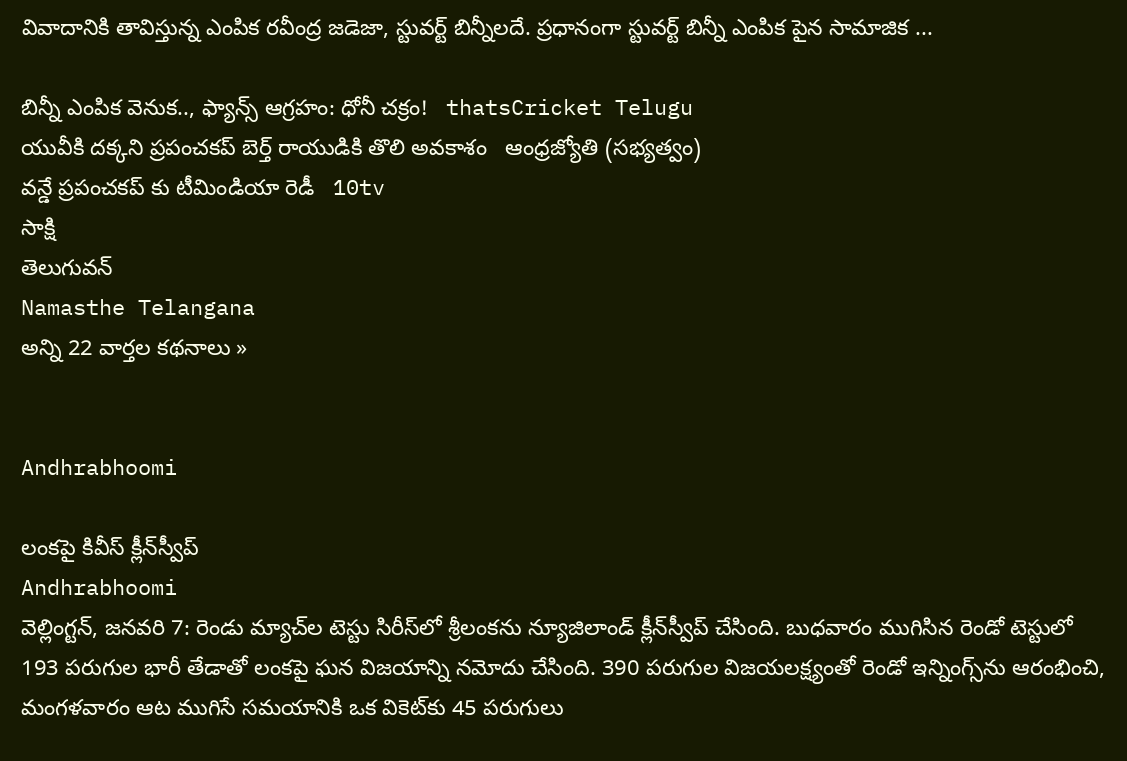వివాదానికి తావిస్తున్న ఎంపిక రవీంద్ర జడెజా, స్టువర్ట్ బిన్నీలదే. ప్రధానంగా స్టువర్ట్ బిన్నీ ఎంపిక పైన సామాజిక ...

బిన్నీ ఎంపిక వెనుక.., ఫ్యాన్స్ ఆగ్రహం: ధోనీ చక్రం!   thatsCricket Telugu
యువీకి దక్కని ప్రపంచకప్‌ బెర్త్‌ రాయుడికి తొలి అవకాశం   ఆంధ్రజ్యోతి (సభ్యత్వం)
వన్డే ప్రపంచకప్ కు టీమిండియా రెడీ   10tv
సాక్షి
తెలుగువన్
Namasthe Telangana
అన్ని 22 వార్తల కథనాలు »


Andhrabhoomi

లంకపై కివీస్ క్లీన్‌స్వీప్
Andhrabhoomi
వెల్లింగ్టన్, జనవరి 7: రెండు మ్యాచ్‌ల టెస్టు సిరీస్‌లో శ్రీలంకను న్యూజిలాండ్ క్లీన్‌స్వీప్ చేసింది. బుధవారం ముగిసిన రెండో టెస్టులో 193 పరుగుల భారీ తేడాతో లంకపై ఘన విజయాన్ని నమోదు చేసింది. 390 పరుగుల విజయలక్ష్యంతో రెండో ఇన్నింగ్స్‌ను ఆరంభించి, మంగళవారం ఆట ముగిసే సమయానికి ఒక వికెట్‌కు 45 పరుగులు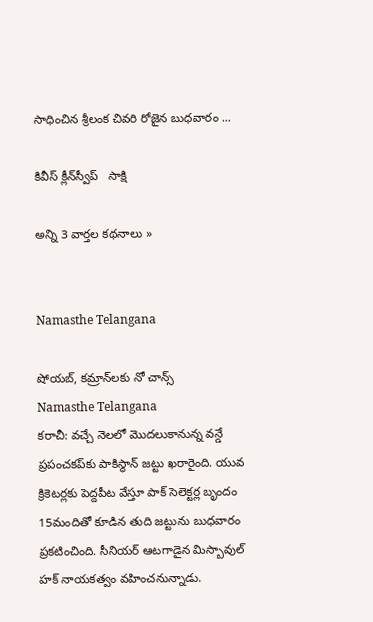సాధించిన శ్రీలంక చివరి రోజైన బుధవారం ...

కివీస్ క్లీన్‌స్వీప్   సాక్షి

అన్ని 3 వార్తల కథనాలు »


Namasthe Telangana

షోయబ్, కమ్రాన్‌లకు నో చాన్స్
Namasthe Telangana
కరాచీ: వచ్చే నెలలో మొదలుకానున్న వన్డే ప్రపంచకప్‌కు పాకిస్థాన్ జట్టు ఖరారైంది. యువ క్రికెటర్లకు పెద్దపీట వేస్తూ పాక్ సెలెక్టర్ల బృందం 15మందితో కూడిన తుది జట్టును బుధవారం ప్రకటించింది. సీనియర్ ఆటగాడైన మిస్బావుల్ హక్ నాయకత్వం వహించనున్నాడు.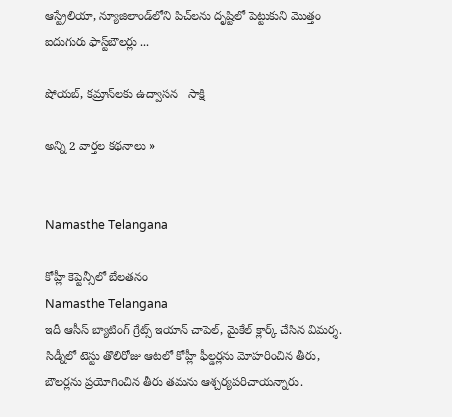ఆస్ట్రేలియా, న్యూజిలాండ్‌లోని పిచ్‌లను దృష్టిలో పెట్టుకుని మొత్తం ఐదుగురు ఫాస్ట్‌బౌలర్లు ...

షోయబ్, కమ్రాన్‌లకు ఉద్వాసన   సాక్షి

అన్ని 2 వార్తల కథనాలు »


Namasthe Telangana

కోహ్లీ కెప్టెన్సీలో బేలతనం
Namasthe Telangana
ఇదీ ఆసీస్ బ్యాటింగ్ గ్రేట్స్ ఇయాన్ చాపెల్, మైకేల్ క్లార్క్ చేసిన విమర్శ. సిడ్నీలో టెస్టు తొలిరోజు ఆటలో కోహ్లీ ఫీల్డర్లను మోహరించిన తీరు, బౌలర్లను ప్రయోగించిన తీరు తమను ఆశ్చర్యపరిచాయన్నారు.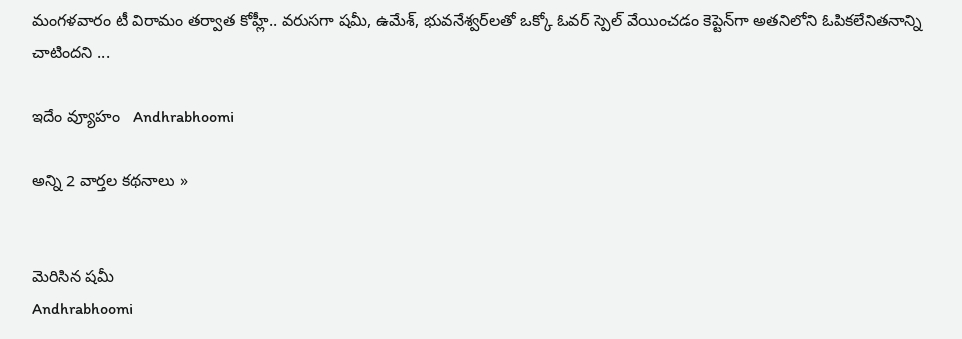మంగళవారం టీ విరామం తర్వాత కోహ్లీ.. వరుసగా షమీ, ఉమేశ్, భువనేశ్వర్‌లతో ఒక్కో ఓవర్ స్పెల్ వేయించడం కెప్టెన్‌గా అతనిలోని ఓపికలేనితనాన్ని చాటిందని ...

ఇదేం వ్యూహం   Andhrabhoomi

అన్ని 2 వార్తల కథనాలు »


మెరిసిన షమీ
Andhrabhoomi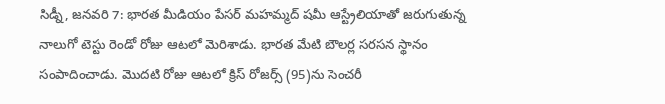సిడ్నీ, జనవరి 7: భారత మీడియం పేసర్ మహమ్మద్ షమీ ఆస్ట్రేలియాతో జరుగుతున్న నాలుగో టెస్టు రెండో రోజు ఆటలో మెరిశాడు. భారత మేటి బౌలర్ల సరసన స్థానం సంపాదించాడు. మొదటి రోజు ఆటలో క్రిస్ రోజర్స్ (95)ను సెంచరీ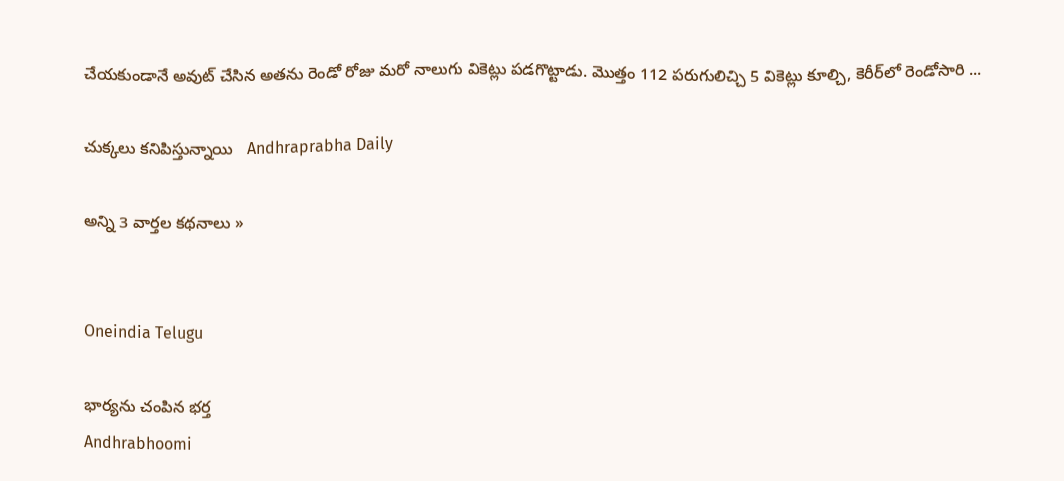చేయకుండానే అవుట్ చేసిన అతను రెండో రోజు మరో నాలుగు వికెట్లు పడగొట్టాడు. మొత్తం 112 పరుగులిచ్చి 5 వికెట్లు కూల్చి, కెరీర్‌లో రెండోసారి ...

చుక్కలు కనిపిస్తున్నాయి   Andhraprabha Daily

అన్ని 3 వార్తల కథనాలు »


Oneindia Telugu

భార్యను చంపిన భర్త
Andhrabhoomi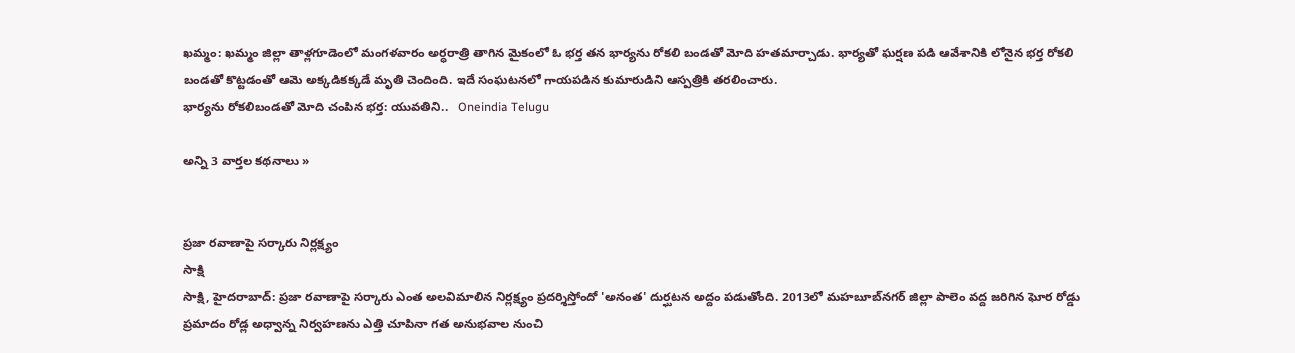ఖమ్మం: ఖమ్మం జిల్లా తాళ్లగూడెంలో మంగళవారం అర్ధరాత్రి తాగిన మైకంలో ఓ భర్త తన భార్యను రోకలి బండతో మోది హతమార్చాడు. భార్యతో ఘర్షణ పడి ఆవేశానికి లోనైన భర్త రోకలి బండతో కొట్టడంతో ఆమె అక్కడికక్కడే మృతి చెందింది. ఇదే సంఘటనలో గాయపడిన కుమారుడిని ఆస్పత్రికి తరలించారు.
భార్యను రోకలిబండతో మోది చంపిన భర్త: యువతిని..   Oneindia Telugu

అన్ని 3 వార్తల కథనాలు »


ప్రజా రవాణాపై సర్కారు నిర్లక్ష్యం
సాక్షి
సాక్షి, హైదరాబాద్: ప్రజా రవాణాపై సర్కారు ఎంత అలవిమాలిన నిర్లక్ష్యం ప్రదర్శిస్తోందో 'అనంత' దుర్ఘటన అద్దం పడుతోంది. 2013లో మహబూబ్‌నగర్ జిల్లా పాలెం వద్ద జరిగిన ఘోర రోడ్డు ప్రమాదం రోడ్ల అధ్వాన్న నిర్వహణను ఎత్తి చూపినా గత అనుభవాల నుంచి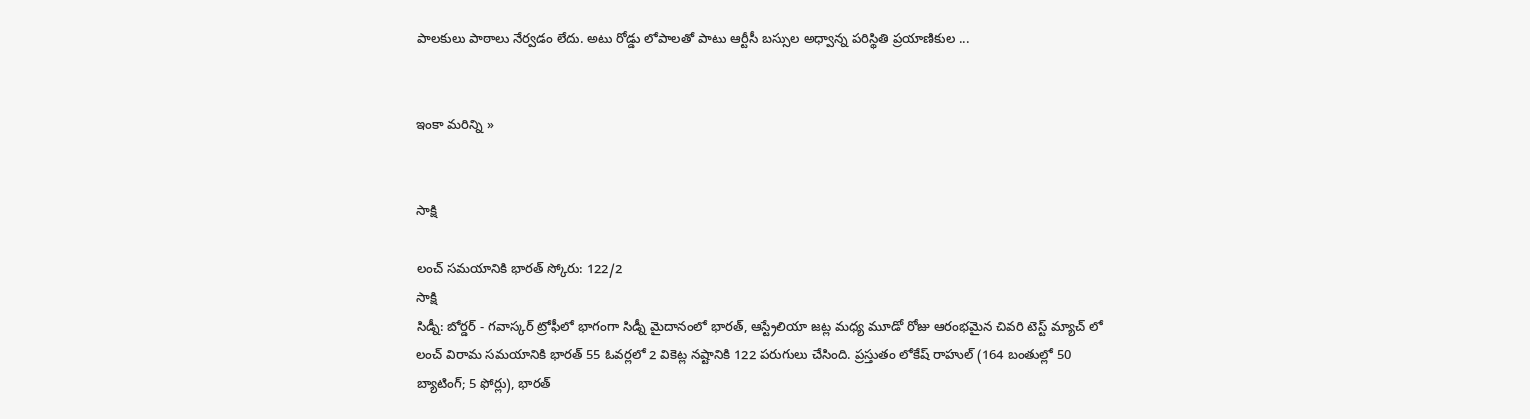పాలకులు పాఠాలు నేర్వడం లేదు. అటు రోడ్డు లోపాలతో పాటు ఆర్టీసీ బస్సుల అధ్వాన్న పరిస్థితి ప్రయాణికుల ...


ఇంకా మరిన్ని »


సాక్షి

లంచ్ సమయానికి భారత్ స్కోరు: 122/2
సాక్షి
సిడ్నీ: బోర్డర్ - గవాస్కర్ ట్రోఫీలో భాగంగా సిడ్నీ మైదానంలో భారత్, ఆస్ట్రేలియా జట్ల మధ్య మూడో రోజు ఆరంభమైన చివరి టెస్ట్ మ్యాచ్ లో లంచ్ విరామ సమయానికి భారత్ 55 ఓవర్లలో 2 వికెట్ల నష్టానికి 122 పరుగులు చేసింది. ప్రస్తుతం లోకేష్ రాహుల్ (164 బంతుల్లో 50 బ్యాటింగ్; 5 ఫోర్లు), భారత్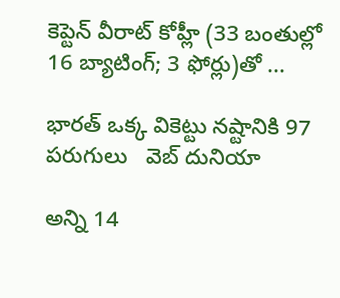కెప్టెన్ వీరాట్ కోహ్లీ (33 బంతుల్లో 16 బ్యాటింగ్; 3 ఫోర్లు)తో ...

భారత్ ఒక్క వికెట్టు నష్టానికి 97 పరుగులు   వెబ్ దునియా

అన్ని 14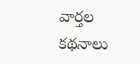వార్తల కథనాలు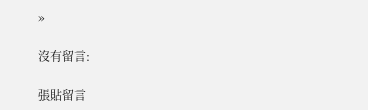»

沒有留言:

張貼留言